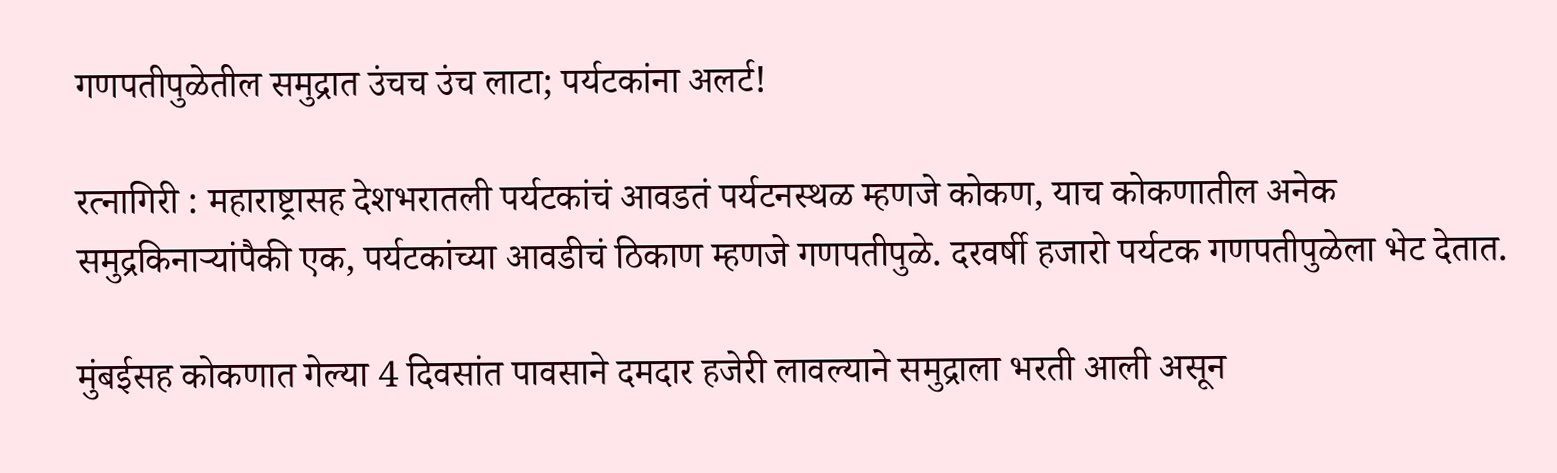गणपतीपुळेतील समुद्रात उंचच उंच लाटा; पर्यटकांना अलर्ट!

रत्नागिरी : महाराष्ट्रासह देशभरातली पर्यटकांचं आवडतं पर्यटनस्थळ म्हणजे कोकण, याच कोकणातील अनेक समुद्रकिनाऱ्यांपैकी एक, पर्यटकांच्या आवडीचं ठिकाण म्हणजे गणपतीपुळे. दरवर्षी हजारो पर्यटक गणपतीपुळेला भेट देतात.

मुंबईसह कोकणात गेल्या 4 दिवसांत पावसाने दमदार हजेरी लावल्याने समुद्राला भरती आली असून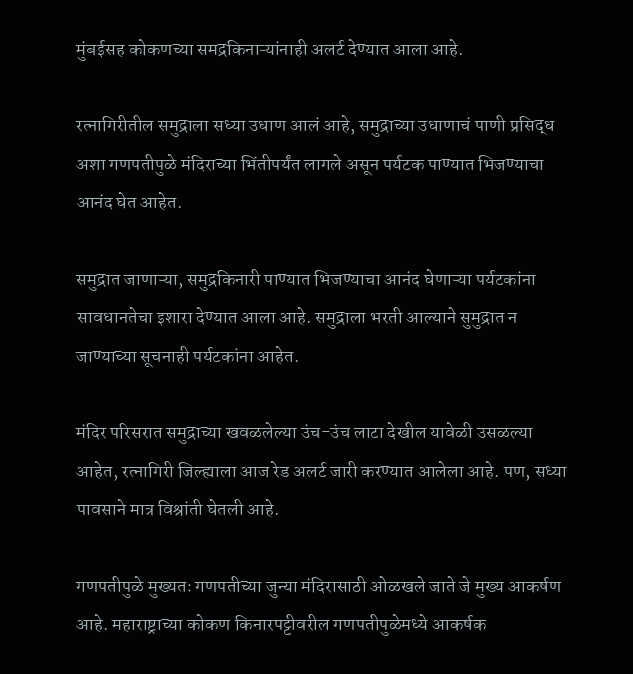मुंबईसह कोकणच्या समद्रकिनाऱ्यांनाही अलर्ट देण्यात आला आहे.

रत्नागिरीतील समुद्राला सध्या उधाण आलं आहे, समुद्राच्या उधाणाचं पाणी प्रसिद्ध अशा गणपतीपुळे मंदिराच्या भिंतीपर्यंत लागले असून पर्यटक पाण्यात भिजण्याचा आनंद घेत आहेत.

समुद्रात जाणाऱ्या, समुद्रकिनारी पाण्यात भिजण्याचा आनंद घेणाऱ्या पर्यटकांना सावधानतेचा इशारा देण्यात आला आहे. समुद्राला भरती आल्याने सुमुद्रात न जाण्याच्या सूचनाही पर्यटकांना आहेत.

मंदिर परिसरात समुद्राच्या खवळलेल्या उंच-उंच लाटा देखील यावेळी उसळल्या आहेत, रत्नागिरी जिल्ह्याला आज रेड अलर्ट जारी करण्यात आलेला आहे. पण, सध्या पावसाने मात्र विश्रांती घेतली आहे.

गणपतीपुळे मुख्यतः गणपतीच्या जुन्या मंदिरासाठी ओळखले जाते जे मुख्य आकर्षण आहे. महाराष्ट्राच्या कोकण किनारपट्टीवरील गणपतीपुळेमध्ये आकर्षक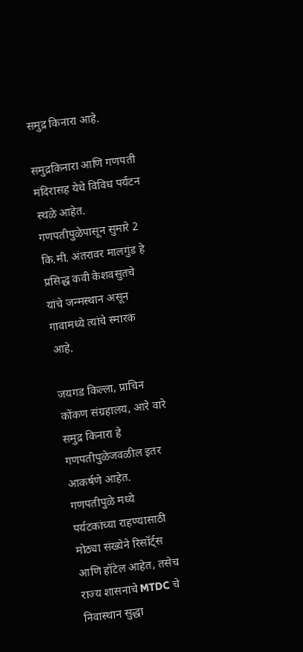समुद्र किनारा आहे.

समुद्रकिनारा आणि गणपती मंदिरासह येथे विविध पर्यटन स्थळे आहेत. गणपतीपुळेपासून सुमारे 2 कि.मी. अंतरावर मालगुंड हे प्रसिद्ध कवी केशवसुतचे यांचे जन्मस्थान असून गावामध्ये त्यांचे स्मारक आहे.

जयगड किल्ला, प्राचिन कोंकण संग्रहालय, आरे वारे समुद्र किनारा हे गणपतीपुळेजवळील इतर आकर्षणे आहेत. गणपतीपुळे मध्ये पर्यटकांच्या राहण्यासाठी मोठ्या संख्येने रिसॉर्ट्स आणि हॉटेल आहेत, तसेच राज्य शासनाचे MTDC चे निवास्थान सुद्धा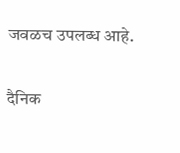जवळच उपलब्ध आहे.

दैनिक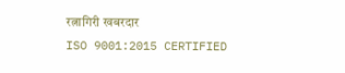रत्नागिरी खबरदार
ISO 9001:2015 CERTIFIED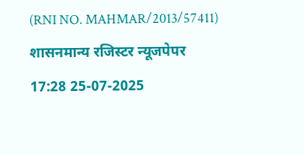(RNI NO. MAHMAR/2013/57411)
शासनमान्य रजिस्टर न्यूजपेपर
17:28 25-07-2025